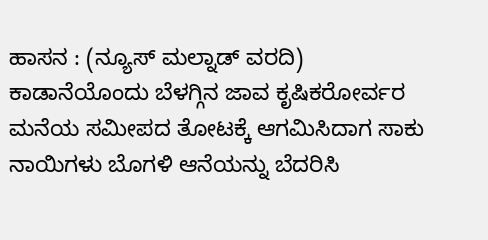ಹಾಸನ : (ನ್ಯೂಸ್ ಮಲ್ನಾಡ್ ವರದಿ) ಕಾಡಾನೆಯೊಂದು ಬೆಳಗ್ಗಿನ ಜಾವ ಕೃಷಿಕರೋರ್ವರ ಮನೆಯ ಸಮೀಪದ ತೋಟಕ್ಕೆ ಆಗಮಿಸಿದಾಗ ಸಾಕು ನಾಯಿಗಳು ಬೊಗಳಿ ಆನೆಯನ್ನು ಬೆದರಿಸಿ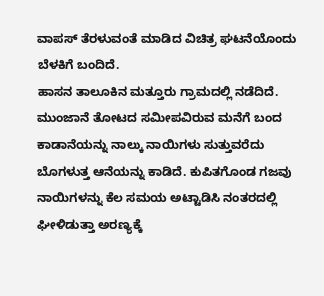ವಾಪಸ್ ತೆರಳುವಂತೆ ಮಾಡಿದ ವಿಚಿತ್ರ ಘಟನೆಯೊಂದು ಬೆಳಕಿಗೆ ಬಂದಿದೆ.
ಹಾಸನ ತಾಲೂಕಿನ ಮತ್ತೂರು ಗ್ರಾಮದಲ್ಲಿ ನಡೆದಿದೆ. ಮುಂಜಾನೆ ತೋಟದ ಸಮೀಪವಿರುವ ಮನೆಗೆ ಬಂದ ಕಾಡಾನೆಯನ್ನು ನಾಲ್ಕು ನಾಯಿಗಳು ಸುತ್ತುವರೆದು ಬೊಗಳುತ್ತ ಆನೆಯನ್ನು ಕಾಡಿದೆ. ಕುಪಿತಗೊಂಡ ಗಜವು ನಾಯಿಗಳನ್ನು ಕೆಲ ಸಮಯ ಅಟ್ಟಾಡಿಸಿ ನಂತರದಲ್ಲಿ ಘೀಳಿಡುತ್ತಾ ಅರಣ್ಯಕ್ಕೆ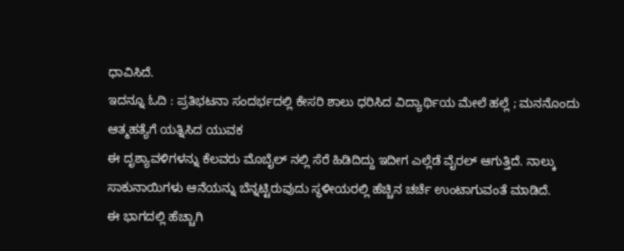ಧಾವಿಸಿದೆ.
ಇದನ್ನೂ ಓದಿ : ಪ್ರತಿಭಟನಾ ಸಂದರ್ಭದಲ್ಲಿ ಕೇಸರಿ ಶಾಲು ಧರಿಸಿದ ವಿದ್ಯಾರ್ಥಿಯ ಮೇಲೆ ಹಲ್ಲೆ ; ಮನನೊಂದು ಆತ್ಮಹತ್ಯೆಗೆ ಯತ್ನಿಸಿದ ಯುವಕ
ಈ ದೃಶ್ಯಾವಳಿಗಳನ್ನು ಕೆಲವರು ಮೊಬೈಲ್ ನಲ್ಲಿ ಸೆರೆ ಹಿಡಿದಿದ್ದು ಇದೀಗ ಎಲ್ಲೆಡೆ ವೈರಲ್ ಆಗುತ್ತಿದೆ. ನಾಲ್ಕು ಸಾಕುನಾಯಿಗಳು ಆನೆಯನ್ನು ಬೆನ್ನಟ್ಟಿರುವುದು ಸ್ಥಳೀಯರಲ್ಲಿ ಹೆಚ್ಚಿನ ಚರ್ಚೆ ಉಂಟಾಗುವಂತೆ ಮಾಡಿದೆ.
ಈ ಭಾಗದಲ್ಲಿ ಹೆಚ್ಚಾಗಿ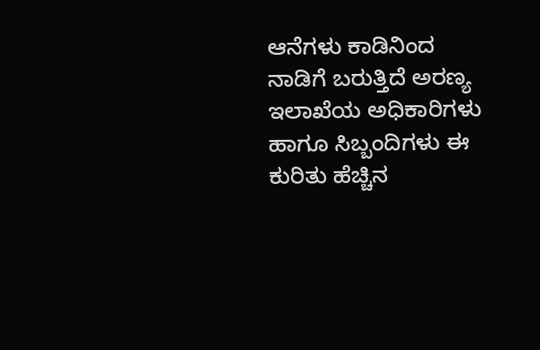ಆನೆಗಳು ಕಾಡಿನಿಂದ ನಾಡಿಗೆ ಬರುತ್ತಿದೆ ಅರಣ್ಯ ಇಲಾಖೆಯ ಅಧಿಕಾರಿಗಳು ಹಾಗೂ ಸಿಬ್ಬಂದಿಗಳು ಈ ಕುರಿತು ಹೆಚ್ಚಿನ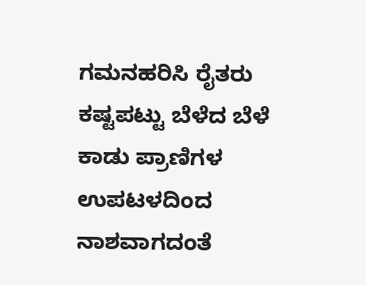ಗಮನಹರಿಸಿ ರೈತರು ಕಷ್ಟಪಟ್ಟು ಬೆಳೆದ ಬೆಳೆ ಕಾಡು ಪ್ರಾಣಿಗಳ ಉಪಟಳದಿಂದ ನಾಶವಾಗದಂತೆ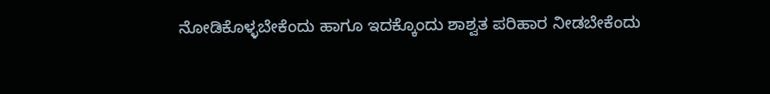ನೋಡಿಕೊಳ್ಳಬೇಕೆಂದು ಹಾಗೂ ಇದಕ್ಕೊಂದು ಶಾಶ್ವತ ಪರಿಹಾರ ನೀಡಬೇಕೆಂದು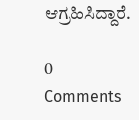ಆಗ್ರಹಿಸಿದ್ದಾರೆ.

0 Comments